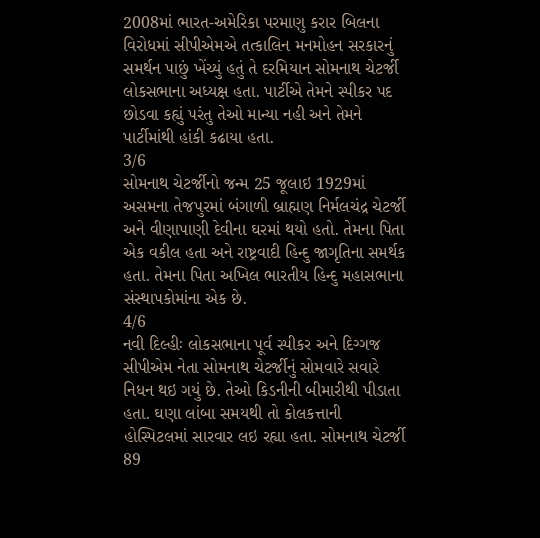2008માં ભારત-અમેરિકા પરમાણુ કરાર બિલના વિરોધમાં સીપીએમએ તત્કાલિન મનમોહન સરકારનું સમર્થન પાછું ખેંચ્યું હતું તે દરમિયાન સોમનાથ ચેટર્જી લોકસભાના અધ્યક્ષ હતા. પાર્ટીએ તેમને સ્પીકર પદ છોડવા કહ્યું પરંતુ તેઓ માન્યા નહી અને તેમને પાર્ટીમાંથી હાંકી કઢાયા હતા.
3/6
સોમનાથ ચેટર્જીનો જન્મ 25 જૂલાઇ 1929માં અસમના તેજપુરમાં બંગાળી બ્રાહ્મણ નિર્મલચંદ્ર ચેટર્જી અને વીણાપાણી દેવીના ઘરમાં થયો હતો. તેમના પિતા એક વકીલ હતા અને રાષ્ટ્રવાદી હિન્દુ જાગૃતિના સમર્થક હતા. તેમના પિતા અખિલ ભારતીય હિન્દુ મહાસભાના સંસ્થાપકોમાંના એક છે.
4/6
નવી દિલ્હીઃ લોકસભાના પૂર્વ સ્પીકર અને દિગ્ગજ સીપીએમ નેતા સોમનાથ ચેટર્જીનું સોમવારે સવારે નિધન થઇ ગયું છે. તેઓ કિડનીની બીમારીથી પીડાતા હતા. ઘણા લાંબા સમયથી તો કોલકત્તાની હોસ્પિટલમાં સારવાર લઇ રહ્યા હતા. સોમનાથ ચેટર્જી 89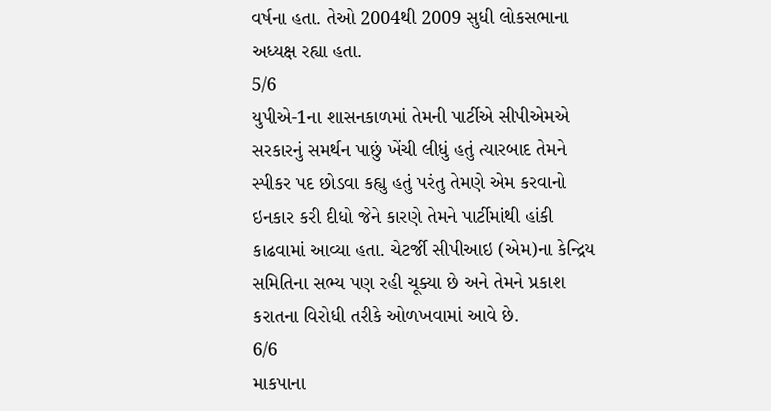વર્ષના હતા. તેઓ 2004થી 2009 સુધી લોકસભાના અધ્યક્ષ રહ્યા હતા.
5/6
યુપીએ-1ના શાસનકાળમાં તેમની પાર્ટીએ સીપીએમએ સરકારનું સમર્થન પાછું ખેંચી લીધું હતું ત્યારબાદ તેમને સ્પીકર પદ છોડવા કહ્યુ હતું પરંતુ તેમણે એમ કરવાનો ઇનકાર કરી દીધો જેને કારણે તેમને પાર્ટીમાંથી હાંકી કાઢવામાં આવ્યા હતા. ચેટર્જી સીપીઆઇ (એમ)ના કેન્દ્રિય સમિતિના સભ્ય પણ રહી ચૂક્યા છે અને તેમને પ્રકાશ કરાતના વિરોધી તરીકે ઓળખવામાં આવે છે.
6/6
માકપાના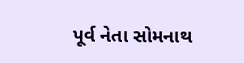પૂર્વ નેતા સોમનાથ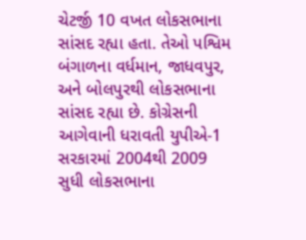ચેટર્જી 10 વખત લોકસભાના સાંસદ રહ્યા હતા. તેઓ પશ્વિમ બંગાળના વર્ધમાન, જાધવપુર, અને બોલપુરથી લોકસભાના સાંસદ રહ્યા છે. કોગ્રેસની આગેવાની ધરાવતી યુપીએ-1 સરકારમાં 2004થી 2009 સુધી લોકસભાના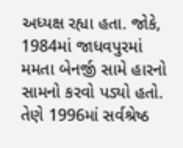અધ્યક્ષ રહ્યા હતા. જોકે, 1984માં જાધવપુરમાં મમતા બેનર્જી સામે હારનો સામનો કરવો પડ્યો હતો. તેણે 1996માં સર્વશ્રેષ્ઠ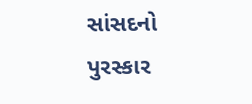સાંસદનો પુરસ્કાર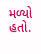મળ્યો હતો.